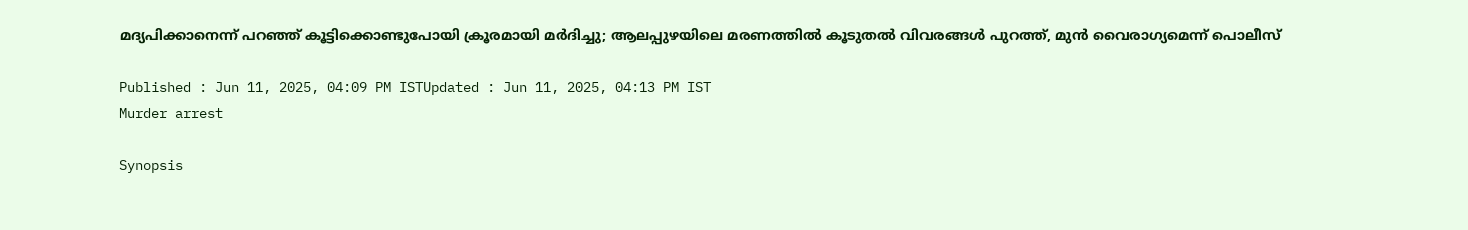മദ്യപിക്കാനെന്ന് പറഞ്ഞ് കൂട്ടിക്കൊണ്ടുപോയി ക്രൂരമായി മര്‍ദിച്ചു; ആലപ്പുഴയിലെ മരണത്തില്‍ കൂടുതല്‍ വിവരങ്ങള്‍ പുറത്ത്, മുൻ വൈരാഗ്യമെന്ന് പൊലീസ്

Published : Jun 11, 2025, 04:09 PM ISTUpdated : Jun 11, 2025, 04:13 PM IST
Murder arrest

Synopsis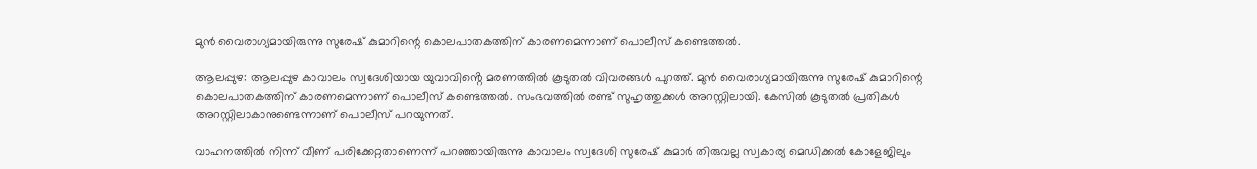മുൻ വൈരാഗ്യമായിരുന്നു സുരേഷ് കുമാറിന്റെ കൊലപാതകത്തിന് കാരണമെന്നാണ് പൊലീസ് കണ്ടെത്തല്‍.

ആലപ്പുഴ: ആലപ്പുഴ കാവാലം സ്വദേശിയായ യുവാവിൻ്റെ മരണത്തില്‍ കൂടുതല്‍ വിവരങ്ങള്‍ പുറത്ത്. മുൻ വൈരാഗ്യമായിരുന്നു സുരേഷ് കുമാറിന്റെ കൊലപാതകത്തിന് കാരണമെന്നാണ് പൊലീസ് കണ്ടെത്തല്‍. സംഭവത്തിൽ രണ്ട് സുഹൃത്തുക്കൾ അറസ്റ്റിലായി. കേസില്‍ കൂടുതൽ പ്രതികൾ അറസ്റ്റിലാകാനുണ്ടെന്നാണ് പൊലീസ് പറയുന്നത്.

വാഹനത്തിൽ നിന്ന് വീണ് പരിക്കേറ്റതാണെന്ന് പറഞ്ഞായിരുന്നു കാവാലം സ്വദേശി സുരേഷ് കുമാർ തിരുവല്ല സ്വകാര്യ മെഡിക്കൽ കോളേജിലും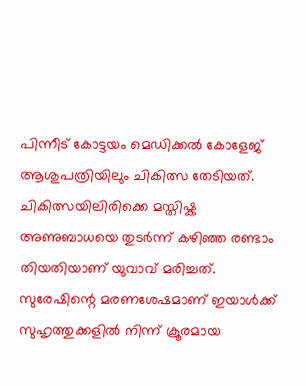പിന്നീട് കോട്ടയം മെഡിക്കൽ കോളേജ് ആശുപത്രിയിലും ചികിത്സ തേടിയത്. ചികിത്സയിലിരിക്കെ മസ്തിഷ്ക അണുബാധയെ തുടർന്ന് കഴിഞ്ഞ രണ്ടാം തിയതിയാണ് യുവാവ് മരിച്ചത്. സുരേഷിന്റെ മരണശേഷമാണ് ഇയാൾക്ക് സുഹൃത്തുക്കളിൽ നിന്ന് ക്രൂരമായ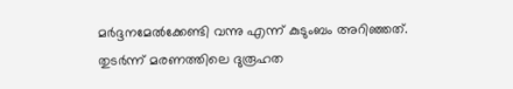മർദ്ദനമേൽക്കേണ്ടി വന്നു എന്ന് കുടുംബം അറിഞ്ഞത്. തുടർന്ന് മരണത്തിലെ ദുരൂഹത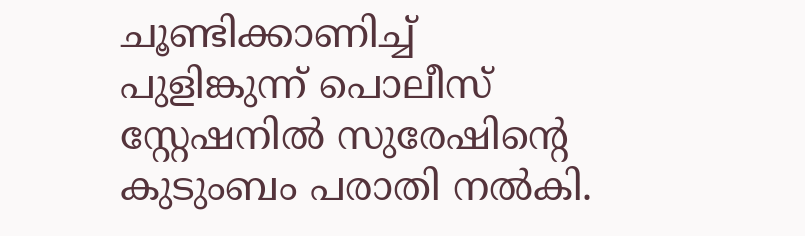ചൂണ്ടിക്കാണിച്ച്‌ പുളിങ്കുന്ന് പൊലീസ് സ്റ്റേഷനിൽ സുരേഷിന്റെ കുടുംബം പരാതി നൽകി.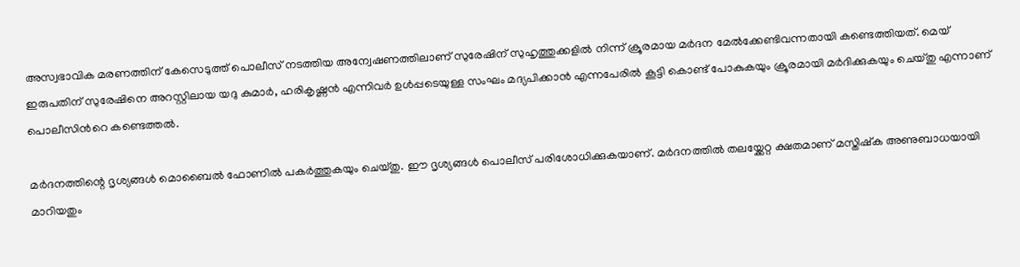അസ്വഭാവിക മരണത്തിന് കേസെടുത്ത് പൊലീസ് നടത്തിയ അന്വേഷണത്തിലാണ് സുരേഷിന് സുഹൃത്തുക്കളിൽ നിന്ന് ക്രൂരമായ മർദന മേൽക്കേണ്ടിവന്നതായി കണ്ടെത്തിയത്. മെയ് ഇരുപതിന് സുരേഷിനെ അറസ്റ്റിലായ യദു കുമാർ, ഹരികൃഷ്ണൻ എന്നിവർ ഉൾപ്പടെയുള്ള സംഘം മദ്യപിക്കാൻ എന്നപേരിൽ കൂട്ടി കൊണ്ട് പോകുകയും ക്രൂരമായി മർദിക്കുകയും ചെയ്തു എന്നാണ് പൊലീസിന്‍റെ കണ്ടെത്തൽ.

മർദനത്തിന്റെ ദൃശ്യങ്ങൾ മൊബൈൽ ഫോണിൽ പകർത്തുകയും ചെയ്തു. ഈ ദൃശ്യങ്ങൾ പൊലീസ് പരിശോധിക്കുകയാണ്. മർദനത്തിൽ തലയ്ക്കേറ്റ ക്ഷതമാണ് മസ്തിഷ്ക അണുബാധയായി മാറിയതും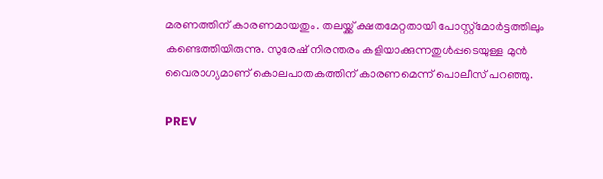മരണത്തിന് കാരണമായതും. തലയ്ക്ക് ക്ഷതമേറ്റതായി പോസ്റ്റ്‌മോർട്ടത്തിലും കണ്ടെത്തിയിരുന്നു. സുരേഷ് നിരന്തരം കളിയാക്കുന്നതുൾപ്പടെയുള്ള മുൻ വൈരാഗ്യമാണ് കൊലപാതകത്തിന് കാരണമെന്ന് പൊലീസ് പറഞ്ഞു.

PREV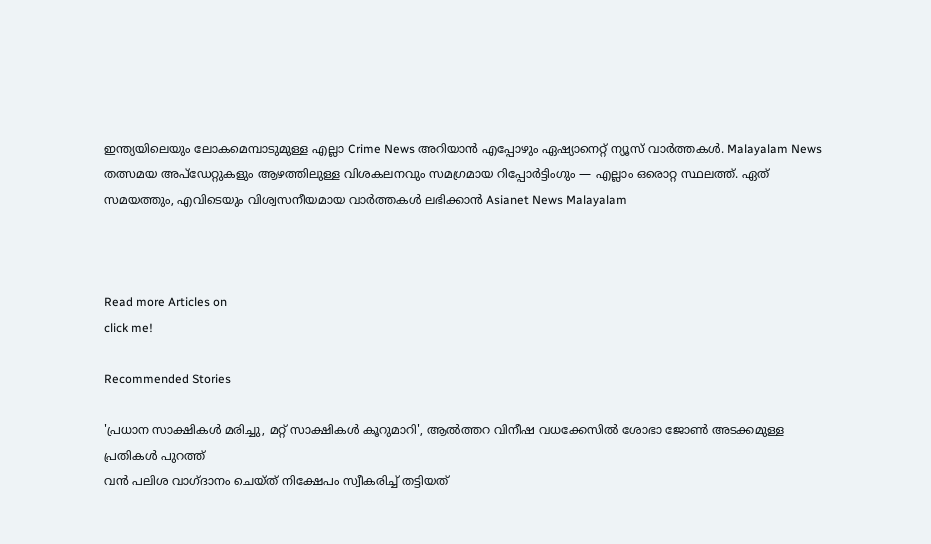ഇന്ത്യയിലെയും ലോകമെമ്പാടുമുള്ള എല്ലാ Crime News അറിയാൻ എപ്പോഴും ഏഷ്യാനെറ്റ് ന്യൂസ് വാർത്തകൾ. Malayalam News  തത്സമയ അപ്‌ഡേറ്റുകളും ആഴത്തിലുള്ള വിശകലനവും സമഗ്രമായ റിപ്പോർട്ടിംഗും — എല്ലാം ഒരൊറ്റ സ്ഥലത്ത്. ഏത് സമയത്തും, എവിടെയും വിശ്വസനീയമായ വാർത്തകൾ ലഭിക്കാൻ Asianet News Malayalam



Read more Articles on
click me!

Recommended Stories

'പ്രധാന സാക്ഷികൾ മരിച്ചു, മറ്റ് സാക്ഷികൾ കൂറുമാറി', ആൽത്തറ വിനീഷ വധക്കേസിൽ ശോഭാ ജോൺ അടക്കമുള്ള പ്രതികൾ പുറത്ത്
വൻ പലിശ വാഗ്ദാനം ചെയ്ത് നിക്ഷേപം സ്വീകരിച്ച് തട്ടിയത്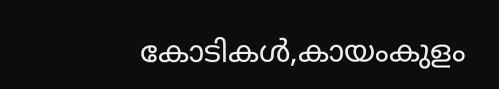കോടികൾ,കായംകുളം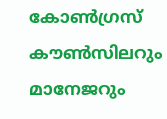കോൺഗ്രസ് കൗൺസിലറും മാനേജറും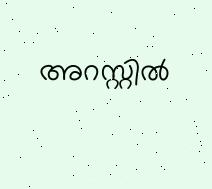അറസ്റ്റിൽ